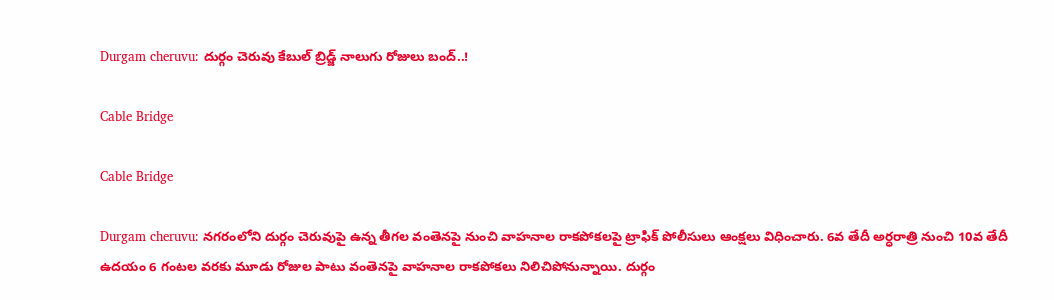Durgam cheruvu: దుర్గం చెరువు కేబుల్‌ బ్రిడ్జ్‌ నాలుగు రోజులు బంద్‌..!

Cable Bridge

Cable Bridge

Durgam cheruvu: నగరంలోని దుర్గం చెరువుపై ఉన్న తీగల వంతెనపై నుంచి వాహనాల రాకపోకలపై ట్రాఫిక్ పోలీసులు ఆంక్షలు విధించారు. 6వ తేదీ అర్ధరాత్రి నుంచి 10వ తేదీ ఉదయం 6 గంటల వరకు మూడు రోజుల పాటు వంతెనపై వాహనాల రాకపోకలు నిలిచిపోనున్నాయి. దుర్గం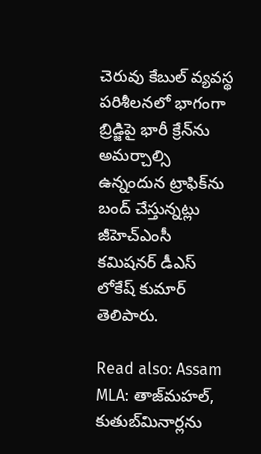చెరువు కేబుల్ వ్యవస్థ పరిశీలనలో భాగంగా బ్రిడ్జిపై భారీ క్రేన్‌ను అమర్చాల్సి ఉన్నందున ట్రాఫిక్‌ను బంద్ చేస్తున్నట్లు జీహెచ్‌ఎంసీ కమిషనర్ డీఎస్ లోకేష్ కుమార్ తెలిపారు.

Read also: Assam MLA: తాజ్‌మహల్‌, కుతుబ్‌మినార్లను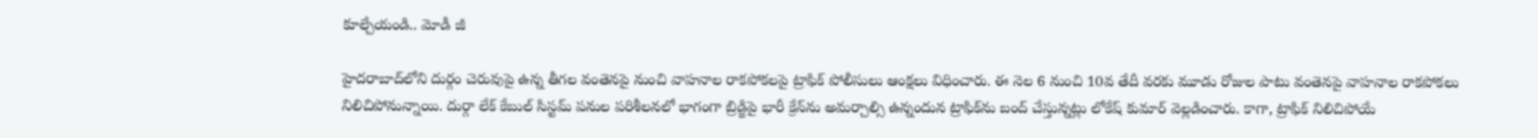కూల్చేయండి.. మోడీ జీ

హైదరాబాద్‌లోని దుర్గం చెరువుపై ఉన్న తీగల వంతెనపై నుంచి వాహనాల రాకపోకలపై ట్రాఫిక్ పోలీసులు ఆంక్షలు విధించారు. ఈ నెల 6 నుంచి 10వ తేదీ వరకు మూడు రోజుల పాటు వంతెనపై వాహనాల రాకపోకలు నిలిచిపోనున్నాయి. దుర్గా లేక్ కేబుల్ సిస్టమ్ పనుల పరిశీలనలో భాగంగా బ్రిడ్జిపై భారీ క్రేన్‌ను అమర్చాల్సి ఉన్నందున ట్రాఫిక్‌ను బంద్ చేస్తున్నట్లు లోకేష్ కుమార్ వెల్లడించారు. కాగా, ట్రాఫిక్‌ నిలిచిపోయే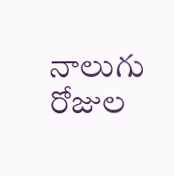నాలుగు రోజుల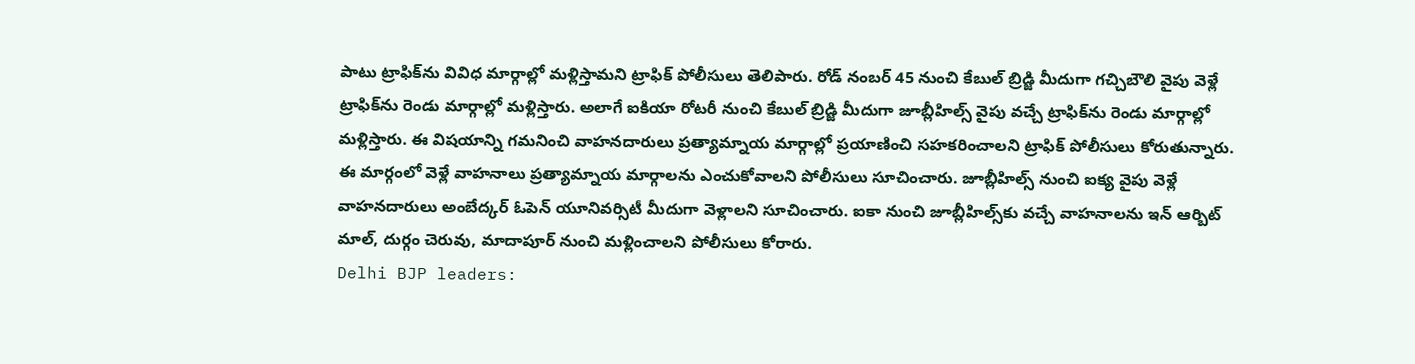పాటు ట్రాఫిక్‌ను వివిధ మార్గాల్లో మళ్లిస్తామని ట్రాఫిక్‌ పోలీసులు తెలిపారు. రోడ్ నంబర్ 45 నుంచి కేబుల్ బ్రిడ్జి మీదుగా గచ్చిబౌలి వైపు వెళ్లే ట్రాఫిక్‌ను రెండు మార్గాల్లో మళ్లిస్తారు. అలాగే ఐకియా రోటరీ నుంచి కేబుల్ బ్రిడ్జి మీదుగా జూబ్లీహిల్స్ వైపు వచ్చే ట్రాఫిక్‌ను రెండు మార్గాల్లో మళ్లిస్తారు. ఈ విషయాన్ని గమనించి వాహనదారులు ప్రత్యామ్నాయ మార్గాల్లో ప్రయాణించి సహకరించాలని ట్రాఫిక్ పోలీసులు కోరుతున్నారు. ఈ మార్గంలో వెళ్లే వాహనాలు ప్రత్యామ్నాయ మార్గాలను ఎంచుకోవాలని పోలీసులు సూచించారు. జూబ్లీహిల్స్ నుంచి ఐక్య వైపు వెళ్లే వాహనదారులు అంబేద్కర్ ఓపెన్ యూనివర్సిటీ మీదుగా వెళ్లాలని సూచించారు. ఐకా నుంచి జూబ్లీహిల్స్‌కు వచ్చే వాహనాలను ఇన్‌ ఆర్బిట్‌ మాల్‌, దుర్గం చెరువు, మాదాపూర్‌ నుంచి మళ్లించాలని పోలీసులు కోరారు.
Delhi BJP leaders: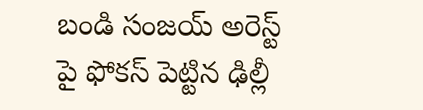బండి సంజయ్‌ అరెస్ట్‌ పై ఫోకస్‌ పెట్టిన ఢిల్లీ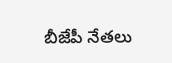బీజేపీ నేతలు